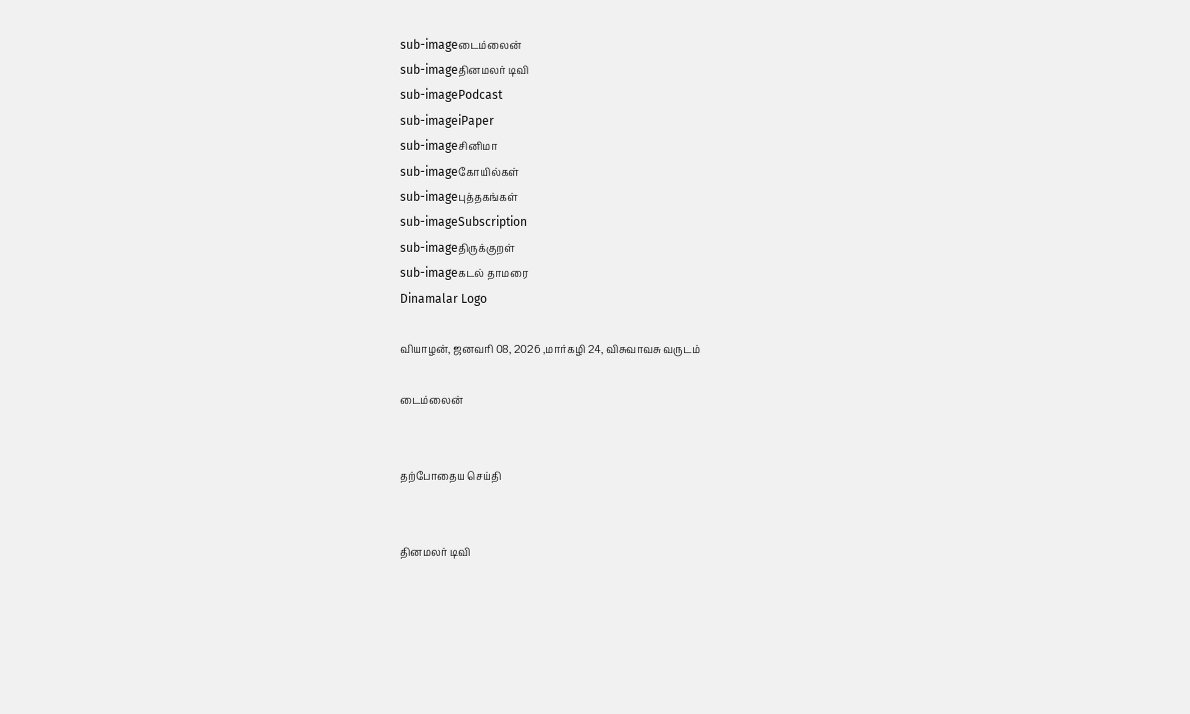sub-imageடைம்லைன்
sub-imageதினமலர் டிவி
sub-imagePodcast
sub-imageiPaper
sub-imageசினிமா
sub-imageகோயில்கள்
sub-imageபுத்தகங்கள்
sub-imageSubscription
sub-imageதிருக்குறள்
sub-imageகடல் தாமரை
Dinamalar Logo

வியாழன், ஜனவரி 08, 2026 ,மார்கழி 24, விசுவாவசு வருடம்

டைம்லைன்


தற்போதைய செய்தி


தினமலர் டிவி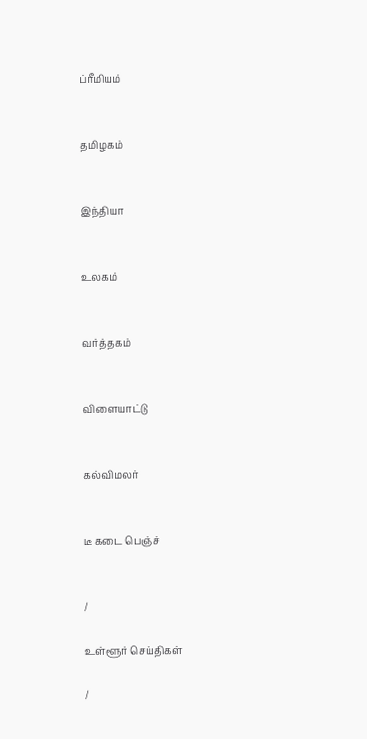ப்ரீமியம்


தமிழகம்


இந்தியா


உலகம்


வர்த்தகம்


விளையாட்டு


கல்விமலர்


டீ கடை பெஞ்ச்


/

உள்ளூர் செய்திகள்

/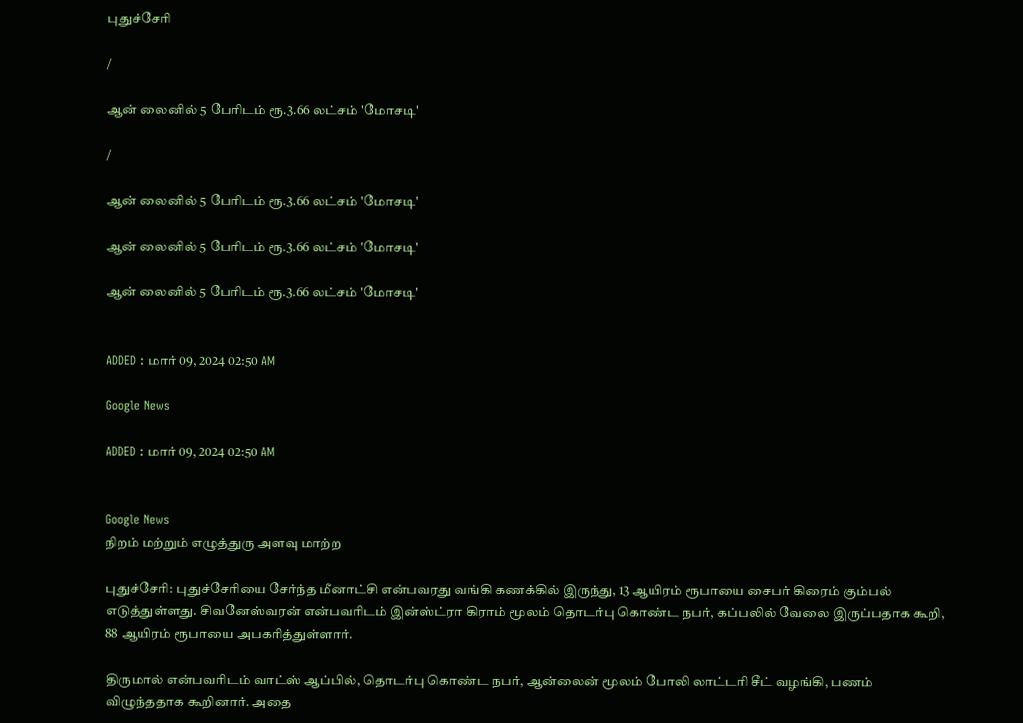புதுச்சேரி

/

ஆன் லைனில் 5 பேரிடம் ரூ.3.66 லட்சம் 'மோசடி'

/

ஆன் லைனில் 5 பேரிடம் ரூ.3.66 லட்சம் 'மோசடி'

ஆன் லைனில் 5 பேரிடம் ரூ.3.66 லட்சம் 'மோசடி'

ஆன் லைனில் 5 பேரிடம் ரூ.3.66 லட்சம் 'மோசடி'


ADDED : மார் 09, 2024 02:50 AM

Google News

ADDED : மார் 09, 2024 02:50 AM


Google News
நிறம் மற்றும் எழுத்துரு அளவு மாற்ற

புதுச்சேரி: புதுச்சேரியை சேர்ந்த மீனாட்சி என்பவரது வங்கி கணக்கில் இருந்து, 13 ஆயிரம் ரூபாயை சைபர் கிரைம் கும்பல் எடுத்துள்ளது. சிவனேஸ்வரன் என்பவரிடம் இன்ஸ்ட்ரா கிராம் மூலம் தொடர்பு கொண்ட நபர், கப்பலில் வேலை இருப்பதாக கூறி, 88 ஆயிரம் ரூபாயை அபகரித்துள்ளார்.

திருமால் என்பவரிடம் வாட்ஸ் ஆப்பில், தொடர்பு கொண்ட நபர், ஆன்லைன் மூலம் போலி லாட்டரி சீட் வழங்கி, பணம் விழுந்ததாக கூறினார். அதை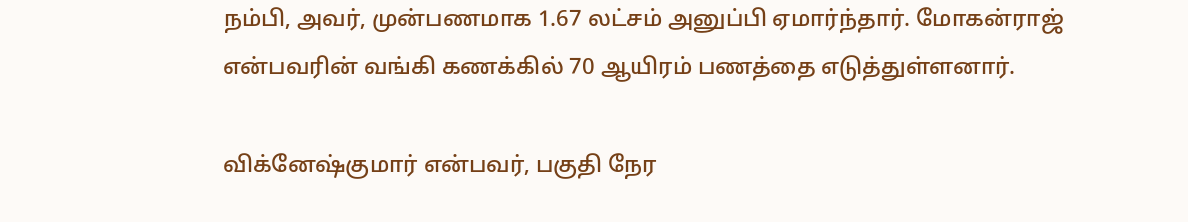நம்பி, அவர், முன்பணமாக 1.67 லட்சம் அனுப்பி ஏமார்ந்தார். மோகன்ராஜ் என்பவரின் வங்கி கணக்கில் 70 ஆயிரம் பணத்தை எடுத்துள்ளனார்.

விக்னேஷ்குமார் என்பவர், பகுதி நேர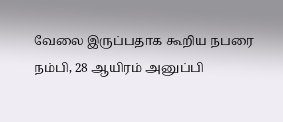வேலை இருப்பதாக கூறிய நபரை நம்பி, 28 ஆயிரம் அனுப்பி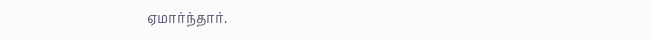ஏமார்ந்தார்.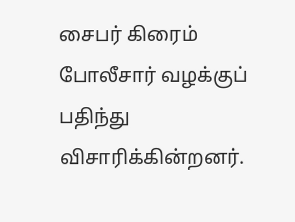சைபர் கிரைம் போலீசார் வழக்குப் பதிந்து விசாரிக்கின்றனர்.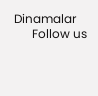Dinamalar
      Follow us